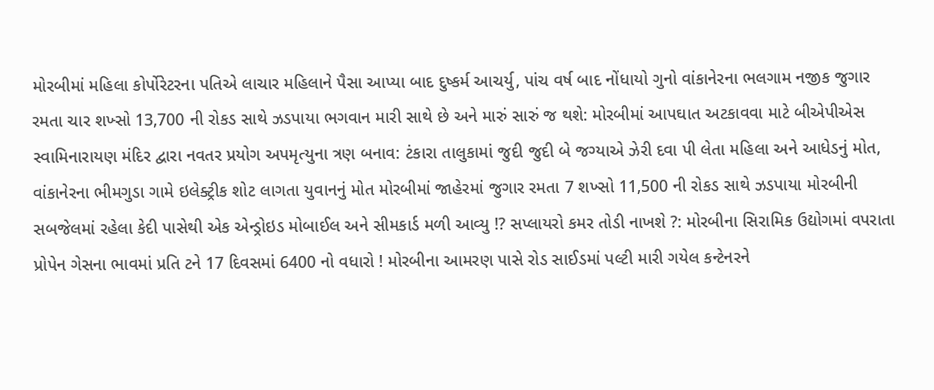મોરબીમાં મહિલા કોર્પોરેટરના પતિએ લાચાર મહિલાને પૈસા આપ્યા બાદ દુષ્કર્મ આચર્યુ, પાંચ વર્ષ બાદ નોંધાયો ગુનો વાંકાનેરના ભલગામ નજીક જુગાર રમતા ચાર શખ્સો 13,700 ની રોકડ સાથે ઝડપાયા ભગવાન મારી સાથે છે અને મારું સારું જ થશે: મોરબીમાં આપઘાત અટકાવવા માટે બીએપીએસ સ્વામિનારાયણ મંદિર દ્વારા નવતર પ્રયોગ અપમૃત્યુના ત્રણ બનાવ: ટંકારા તાલુકામાં જુદી જુદી બે જગ્યાએ ઝેરી દવા પી લેતા મહિલા અને આધેડનું મોત, વાંકાનેરના ભીમગુડા ગામે ઇલેક્ટ્રીક શોટ લાગતા યુવાનનું મોત મોરબીમાં જાહેરમાં જુગાર રમતા 7 શખ્સો 11,500 ની રોકડ સાથે ઝડપાયા મોરબીની સબજેલમાં રહેલા કેદી પાસેથી એક એન્ડ્રોઇડ મોબાઈલ અને સીમકાર્ડ મળી આવ્યુ !? સપ્લાયરો કમર તોડી નાખશે ?: મોરબીના સિરામિક ઉદ્યોગમાં વપરાતા પ્રોપેન ગેસના ભાવમાં પ્રતિ ટને 17 દિવસમાં 6400 નો વધારો ! મોરબીના આમરણ પાસે રોડ સાઈડમાં પલ્ટી મારી ગયેલ કન્ટેનરને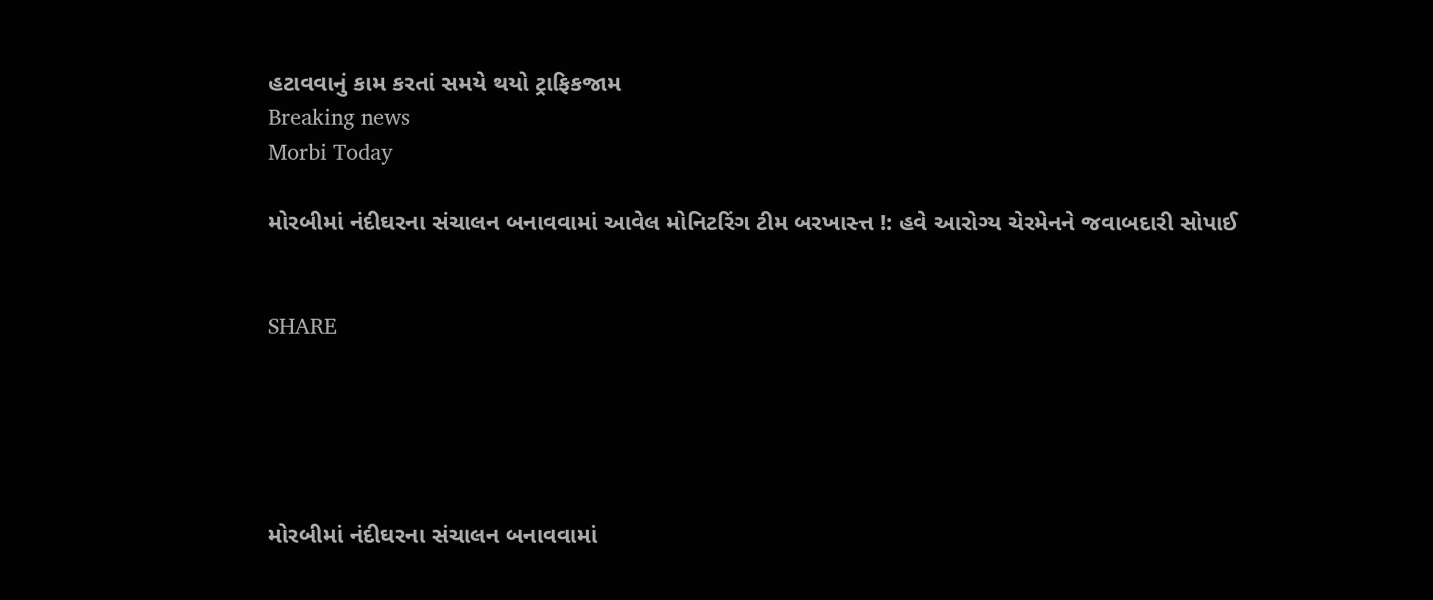હટાવવાનું કામ કરતાં સમયે થયો ટ્રાફિકજામ
Breaking news
Morbi Today

મોરબીમાં નંદીઘરના સંચાલન બનાવવામાં આવેલ મોનિટરિંગ ટીમ બરખાસ્ત્ત !: હવે આરોગ્ય ચેરમેનને જવાબદારી સોપાઈ


SHARE





મોરબીમાં નંદીઘરના સંચાલન બનાવવામાં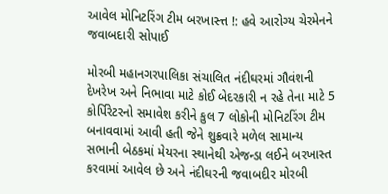આવેલ મોનિટરિંગ ટીમ બરખાસ્ત્ત !: હવે આરોગ્ય ચેરમેનને જવાબદારી સોપાઈ

મોરબી મહાનગરપાલિકા સંચાલિત નંદીઘરમાં ગૌવંશની દેખરેખ અને નિભાવા માટે કોઈ બેદરકારી ન રહે તેના માટે 5 કોર્પિરેટરનો સમાવેશ કરીને કુલ 7 લોકોની મોનિટરિંગ ટીમ બનાવવામાં આવી હતી જેને શુક્રવારે મળેલ સામાન્ય સભાની બેઠકમાં મેયરના સ્થાનેથી એજન્ડા લઈને બરખાસ્ત કરવામાં આવેલ છે અને નંદીઘરની જવાબદીર મોરબી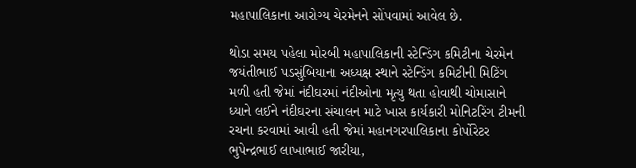મહાપાલિકાના આરોગ્ય ચેરમેનને સોંપવામાં આવેલ છે.

થોડા સમય પહેલા મોરબી મહાપાલિકાની સ્ટેન્ડિંગ કમિટીના ચેરમેન જયંતીભાઈ પડસુંબિયાના અધ્યક્ષ સ્થાને સ્ટેન્ડિંગ કમિટીની મિટિંગ મળી હતી જેમાં નંદીઘરમાં નંદીઓના મૃત્યુ થતા હોવાથી ચોમાસાને ધ્યાને લઈને નંદીઘરના સંચાલન માટે ખાસ કાર્યકારી મોનિટરિંગ ટીમની રચના કરવામાં આવી હતી જેમાં મહાનગરપાલિકાના કોર્પોરેટર ભુપેન્દ્રભાઈ લાખાભાઈ જારીયા,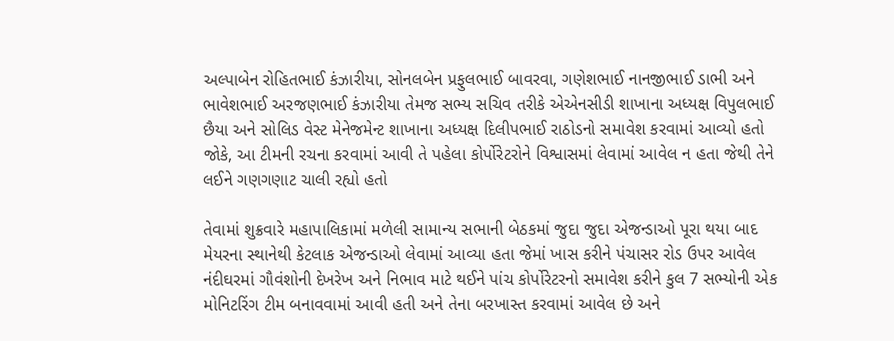અલ્પાબેન રોહિતભાઈ કંઝારીયા, સોનલબેન પ્રફુલભાઈ બાવરવા, ગણેશભાઈ નાનજીભાઈ ડાભી અને ભાવેશભાઈ અરજણભાઈ કંઝારીયા તેમજ સભ્ય સચિવ તરીકે એએનસીડી શાખાના અધ્યક્ષ વિપુલભાઈ છૈયા અને સોલિડ વેસ્ટ મેનેજમેન્ટ શાખાના અધ્યક્ષ દિલીપભાઈ રાઠોડનો સમાવેશ કરવામાં આવ્યો હતો જોકે, આ ટીમની રચના કરવામાં આવી તે પહેલા કોર્પોરેટરોને વિશ્વાસમાં લેવામાં આવેલ ન હતા જેથી તેને લઈને ગણગણાટ ચાલી રહ્યો હતો

તેવામાં શુક્રવારે મહાપાલિકામાં મળેલી સામાન્ય સભાની બેઠકમાં જુદા જુદા એજન્ડાઓ પૂરા થયા બાદ મેયરના સ્થાનેથી કેટલાક એજન્ડાઓ લેવામાં આવ્યા હતા જેમાં ખાસ કરીને પંચાસર રોડ ઉપર આવેલ નંદીઘરમાં ગૌવંશોની દેખરેખ અને નિભાવ માટે થઈને પાંચ કોર્પોરેટરનો સમાવેશ કરીને કુલ 7 સભ્યોની એક મોનિટરિંગ ટીમ બનાવવામાં આવી હતી અને તેના બરખાસ્ત કરવામાં આવેલ છે અને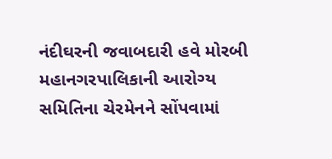નંદીઘરની જવાબદારી હવે મોરબી મહાનગરપાલિકાની આરોગ્ય સમિતિના ચેરમેનને સોંપવામાં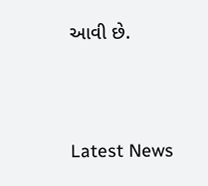આવી છે.




Latest News